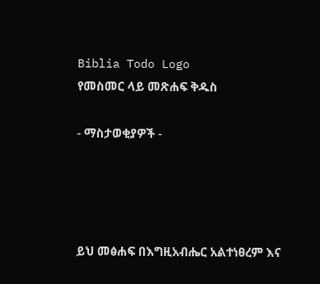Biblia Todo Logo
የመስመር ላይ መጽሐፍ ቅዱስ

- ማስታወቂያዎች -




ይህ መፅሐፍ በእግዚአብሔር አልተነፀረም እና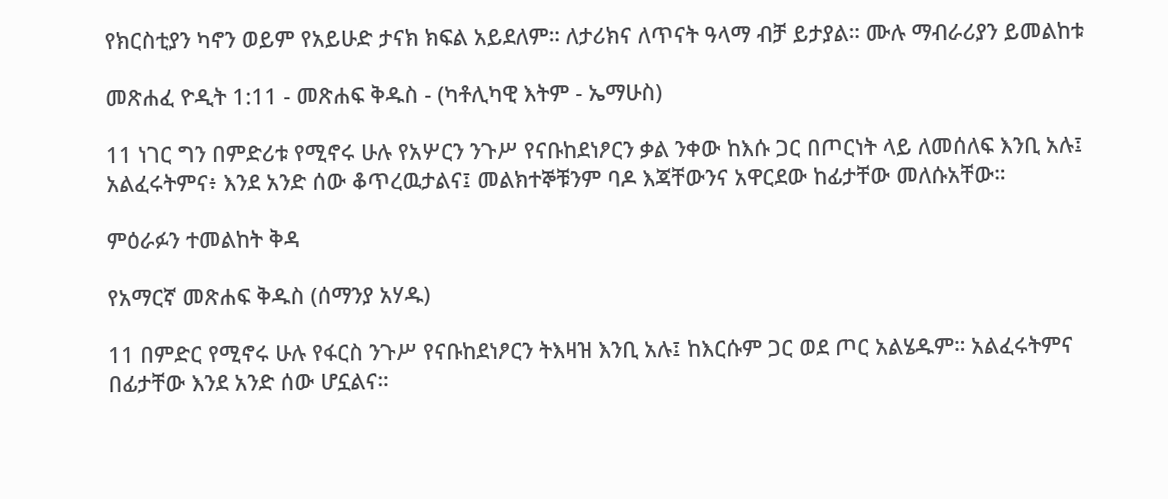የክርስቲያን ካኖን ወይም የአይሁድ ታናክ ክፍል አይደለም። ለታሪክና ለጥናት ዓላማ ብቻ ይታያል። ሙሉ ማብራሪያን ይመልከቱ

መጽሐፈ ዮዲት 1:11 - መጽሐፍ ቅዱስ - (ካቶሊካዊ እትም - ኤማሁስ)

11 ነገር ግን በምድሪቱ የሚኖሩ ሁሉ የአሦርን ንጉሥ የናቡከደነፆርን ቃል ንቀው ከእሱ ጋር በጦርነት ላይ ለመሰለፍ እንቢ አሉ፤ አልፈሩትምና፥ እንደ አንድ ሰው ቆጥረዉታልና፤ መልክተኞቹንም ባዶ እጃቸውንና አዋርደው ከፊታቸው መለሱአቸው።

ምዕራፉን ተመልከት ቅዳ

የአማርኛ መጽሐፍ ቅዱስ (ሰማንያ አሃዱ)

11 በምድር የሚኖሩ ሁሉ የፋርስ ንጉሥ የናቡከደነፆርን ትእዛዝ እንቢ አሉ፤ ከእርሱም ጋር ወደ ጦር አልሄዱም። አልፈሩትምና በፊታቸው እንደ አንድ ሰው ሆኗልና።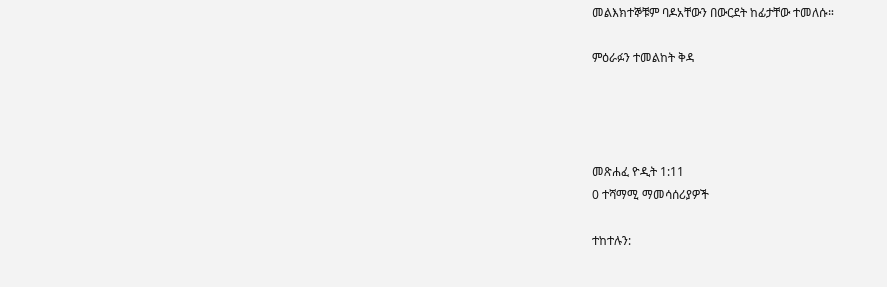መልእክተኞቹም ባዶአቸውን በውርደት ከፊታቸው ተመለሱ።

ምዕራፉን ተመልከት ቅዳ




መጽሐፈ ዮዲት 1:11
0 ተሻማሚ ማመሳሰሪያዎች

ተከተሉን: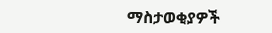ማስታወቂያዎች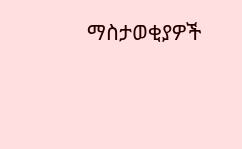ማስታወቂያዎች